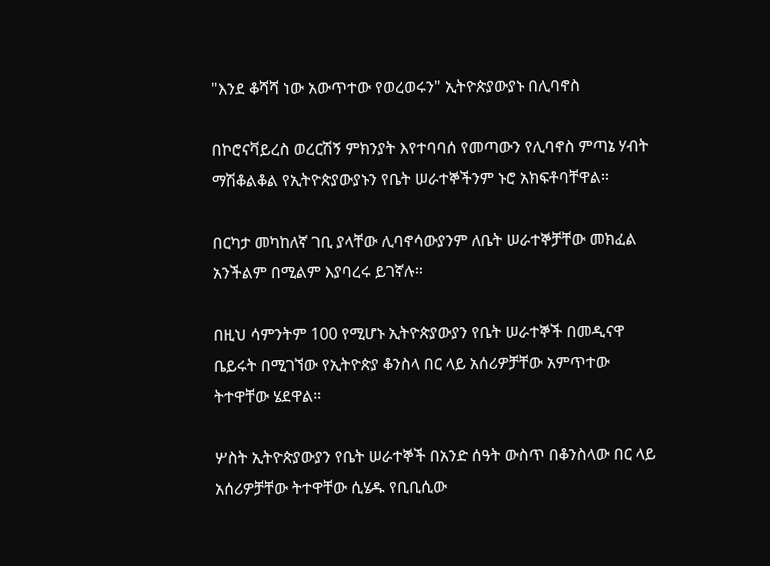"እንደ ቆሻሻ ነው አውጥተው የወረወሩን" ኢትዮጵያውያኑ በሊባኖስ

በኮሮናቫይረስ ወረርሽኝ ምክንያት እየተባባሰ የመጣውን የሊባኖስ ምጣኔ ሃብት ማሽቆልቆል የኢትዮጵያውያኑን የቤት ሠራተኞችንም ኑሮ አክፍቶባቸዋል።

በርካታ መካከለኛ ገቢ ያላቸው ሊባኖሳውያንም ለቤት ሠራተኞቻቸው መክፈል አንችልም በሚልም እያባረሩ ይገኛሉ።

በዚህ ሳምንትም 100 የሚሆኑ ኢትዮጵያውያን የቤት ሠራተኞች በመዲናዋ ቤይሩት በሚገኘው የኢትዮጵያ ቆንስላ በር ላይ አሰሪዎቻቸው አምጥተው ትተዋቸው ሄደዋል።

ሦስት ኢትዮጵያውያን የቤት ሠራተኞች በአንድ ሰዓት ውስጥ በቆንስላው በር ላይ አሰሪዎቻቸው ትተዋቸው ሲሄዱ የቢቢሲው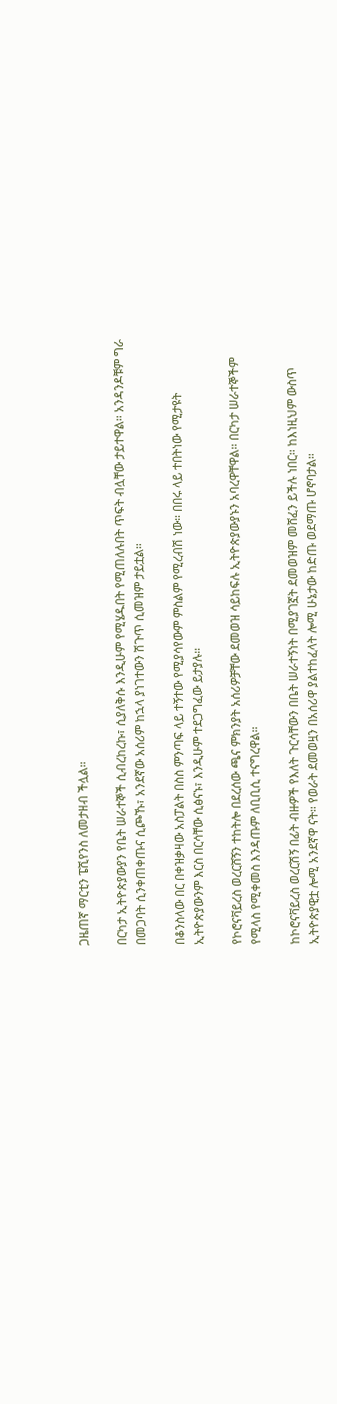ጋዜጠኛ ማርቲን ፔሺየንስ ለመታዘብ ችሏል።

በርካታ ኢትዮጵያውያን የቤት ሠራተኞች ሲብረከረኩ፣ ሲያለቅሱ እንዲሁም የሚሄዱበት የሚጠለሉበት ጥፍት ብሏቸው ታይተዋል። አንዳንዶቹም ግራ በመጋባት ሲንቀጠቀጡና ሲጮኹ፣ አንደኛው አሰሪም ከኋላ ያነገተውን ሽጉጥ ሲመዝም ታይቷል።

በቆንስላው በር በቀዝቃዛው አስፓልት በስስ ምንጣፍ ላይ ተኝተው የሚያሳየውም ምስልም የሚረብሽ ነው። በበሩ ላይ ተበትነው የሚታዩት ኢትዮጵያውንም እርስ በርሳቸው ሲፅናኑ፣ እንዲሁም ተደጋግፈው ይታያሉ።

የኮሮናቫይረስ ወረርሸኝን ተከትሎ በደረሰው ጫና ምክንያት አሰሪዎቻቸው ደመወዝ ሳይከፍሉ ኢትዮጵያውያኑን አባረዋቸዋል። በርካታ ሠራተኞችም የሚላስ የሚቀመስ እንዳጡም ለቢቢሲ ተናግረዋል።

ከኮሮናቫይረስ ወረርሽኝ በፊት ብዙዎች የእለት ጉርሳቸውን በቤት ሠራተኝነት በሚያገኟት ደመወዝም መሸፈን ይችሉ ነበር። ከእነዚህም ውስጥ ኢትዮጵያዊቷ ሎሚ አንደኛዋ ናት። የወራት ደመወዟን በአሰሪዋ ያልተከፈላት ሎሚ ሁኔታው ከድጡ ወደማጡ ሆኖባታል።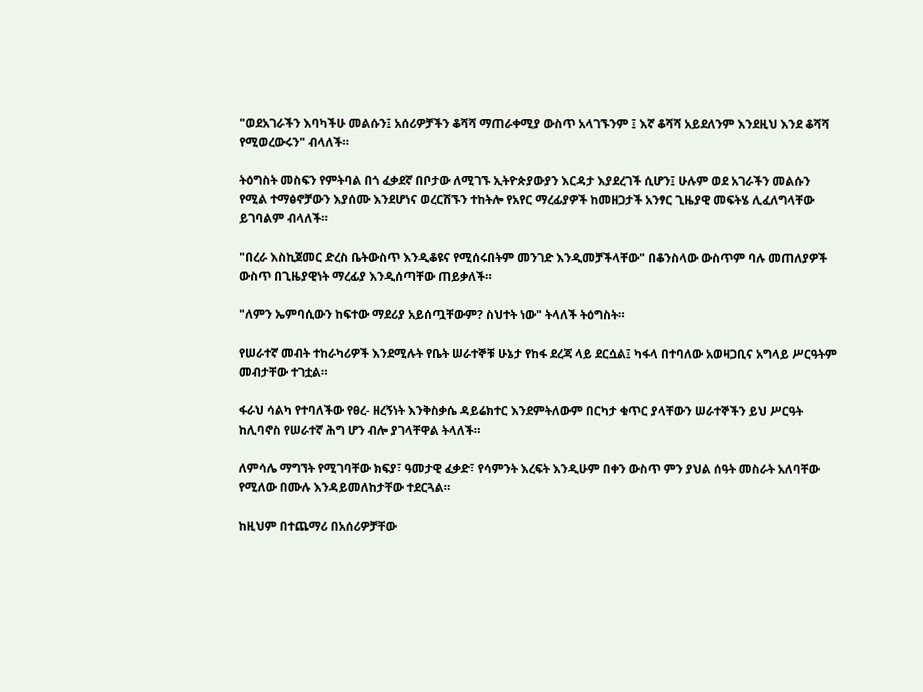"ወደአገራችን እባካችሁ መልሱን፤ አሰሪዎቻችን ቆሻሻ ማጠራቀሚያ ውስጥ አላገኙንም ፤ እኛ ቆሻሻ አይደለንም እንደዚህ እንደ ቆሻሻ የሚወረውሩን" ብላለች።

ትዕግስት መስፍን የምትባል በጎ ፈቃደኛ በቦታው ለሚገኙ ኢትዮጵያውያን እርዳታ እያደረገች ሲሆን፤ ሁሉም ወደ አገራችን መልሱን የሚል ተማፅኖቻውን እያሰሙ እንደሆነና ወረርሽኙን ተከትሎ የአየር ማረፊያዎች ከመዘጋታች አንፃር ጊዜያዊ መፍትሄ ሊፈለግላቸው ይገባልም ብላለች።

"በረራ እስኪጀመር ድረስ ቤትውስጥ እንዲቆዩና የሚሰሩበትም መንገድ እንዲመቻችላቸው" በቆንስላው ውስጥም ባሉ መጠለያዎች ውስጥ በጊዜያዊነት ማረፊያ እንዲሰጣቸው ጠይቃለች።

"ለምን ኤምባሲውን ከፍተው ማደሪያ አይሰጧቸውም? ስህተት ነው" ትላለች ትዕግስት።

የሠራተኛ መብት ተከራካሪዎች እንደሚሉት የቤት ሠራተኞቹ ሁኔታ የከፋ ደረጃ ላይ ደርሷል፤ ካፋላ በተባለው አወዛጋቢና አግላይ ሥርዓትም መብታቸው ተገቷል።

ፋራህ ሳልካ የተባለችው የፀረ- ዘረኝነት እንቅስቃሴ ዳይሬክተር እንደምትለውም በርካታ ቁጥር ያላቸውን ሠራተኞችን ይህ ሥርዓት ከሊባኖስ የሠራተኛ ሕግ ሆን ብሎ ያገላቸዋል ትላለች።

ለምሳሌ ማግኘት የሚገባቸው ክፍያ፣ ዓመታዊ ፈቃድ፣ የሳምንት እረፍት እንዲሁም በቀን ውስጥ ምን ያህል ሰዓት መስራት አለባቸው የሚለው በሙሉ እንዳይመለከታቸው ተደርጓል።

ከዚህም በተጨማሪ በአሰሪዎቻቸው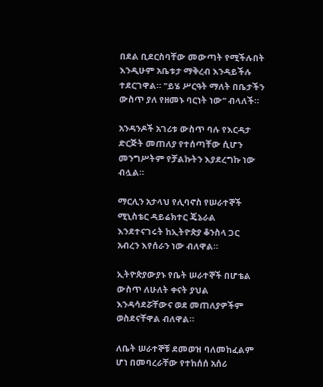በደል ቢደርስባቸው መውጣት የሚችሉበት እንዲሁም አቤቱታ ማቅረብ እንዳይችሉ ተደርገዋል። "ይሄ ሥርዓት ማለት በቤታችን ውስጥ ያለ የዘመኑ ባርነት ነው" ብላለች።

አንዳንዶች አገሪቱ ውስጥ ባሉ የእርዳታ ድርጅት መጠለያ የተሰጣቸው ሲሆን መንግሥትም የቻልኩትን እያደረግኩ ነው ብሏል።

ማርሊን አታላህ የሊባኖስ የሠራተኞች ሚኒስቴር ዳይሬክተር ጄኔራል እንደተናገሩት ከኢትዮጵያ ቆንስላ ጋር አብረን እየሰራን ነው ብለዋል።

ኢትዮጵያውያኑ የቤት ሠራተኞች በሆቴል ውስጥ ለሁለት ቀናት ያህል እንዳሳደሯቸውና ወደ መጠለያዎችም ወስደናቸዋል ብለዋል።

ለቤት ሠራተኞቹ ደመወዝ ባለመከፈልም ሆነ በመባረራቸው የተከሰሰ አሰሪ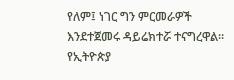የለም፤ ነገር ግን ምርመራዎች እንደተጀመሩ ዳይሬክተሯ ተናግረዋል። የኢትዮጵያ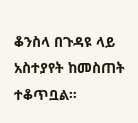ቆንስላ በጉዳዩ ላይ አስተያየት ከመስጠት ተቆጥቧል።